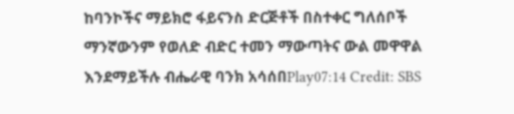ከባንኮችና ማይክሮ ፋይናንስ ድርጅቶች በስተቀር ግለሰቦች ማንኛውንም የወለድ ብድር ተመን ማውጣትና ውል መዋዋል እንደማይችሉ ብሔራዊ ባንክ አሳሰበPlay07:14 Credit: SBS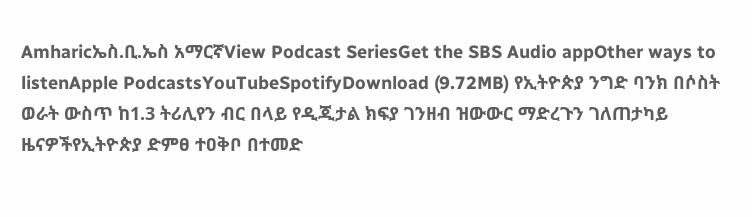Amharicኤስ.ቢ.ኤስ አማርኛView Podcast SeriesGet the SBS Audio appOther ways to listenApple PodcastsYouTubeSpotifyDownload (9.72MB) የኢትዮጵያ ንግድ ባንክ በሶስት ወራት ውስጥ ከ1.3 ትሪሊየን ብር በላይ የዲጂታል ክፍያ ገንዘብ ዝውውር ማድረጉን ገለጠታካይ ዜናዎችየኢትዮጵያ ድምፀ ተዐቅቦ በተመድ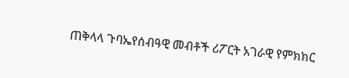ጠቅላላ ጉባኤየሰብዓዊ መብቶች ሪፖርት አገራዊ የምክክር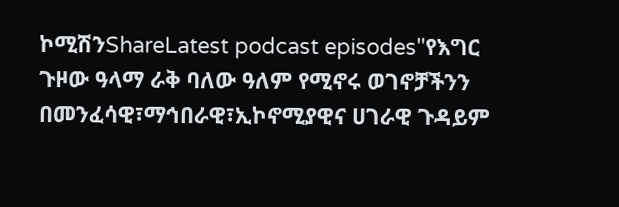ኮሚሽንShareLatest podcast episodes"የእግር ጉዞው ዓላማ ራቅ ባለው ዓለም የሚኖሩ ወገኖቻችንን በመንፈሳዊ፣ማኅበራዊ፣ኢኮኖሚያዊና ሀገራዊ ጉዳይም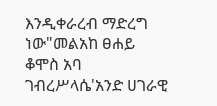እንዲቀራረብ ማድረግ ነው"መልአከ ፀሐይ ቆሞስ አባ ገብረሥላሴ'አንድ ሀገራዊ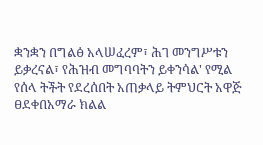ቋንቋን በግልፅ አላሠፈረም፣ ሕገ መንግሥቱን ይቃረናል፣ የሕዝብ መግባባትን ይቀንሳል' የሚል የሰላ ትችት የደረሰበት አጠቃላይ ትምህርት አዋጅ ፀደቀበአማራ ክልል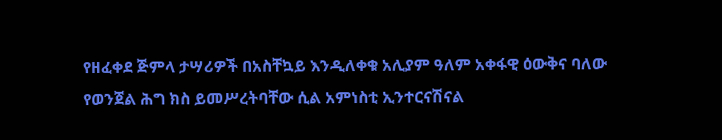የዘፈቀደ ጅምላ ታሣሪዎች በአስቸኳይ እንዲለቀቁ አሊያም ዓለም አቀፋዊ ዕውቅና ባለው የወንጀል ሕግ ክስ ይመሥረትባቸው ሲል አምነስቲ ኢንተርናሽናል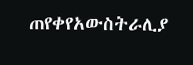ጠየቀየአውስትራሊያ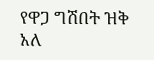የዋጋ ግሽበት ዝቅ አለ